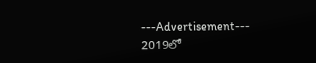---Advertisement---
2019లో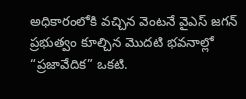అధికారంలోకి వచ్చిన వెంటనే వైఎస్ జగన్ ప్రభుత్వం కూల్చిన మొదటి భవనాల్లో “ప్రజావేదిక” ఒకటి.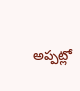అప్పట్లో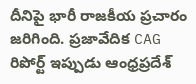దీనిపై భారీ రాజకీయ ప్రచారం జరిగింది. ప్రజావేదిక CAG రిపోర్ట్ ఇప్పుడు ఆంధ్రప్రదేశ్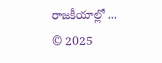రాజకీయాల్లో ...
© 2025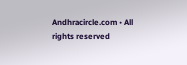Andhracircle.com • All rights reserved